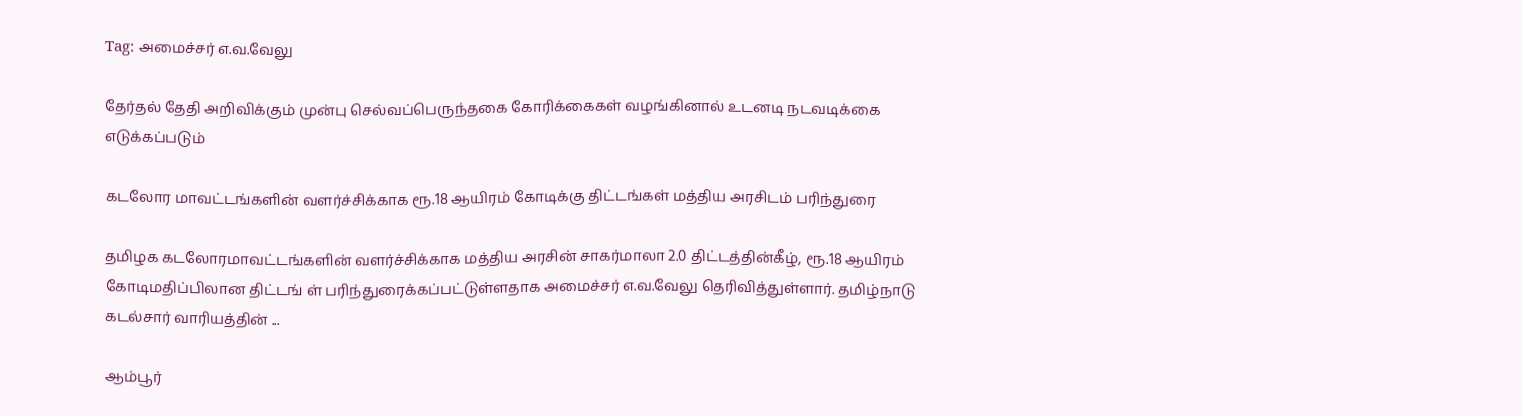Tag: அமைச்சர் எ.வ.வேலு

தேர்தல் தேதி அறிவிக்கும் முன்பு செல்வப்பெருந்தகை கோரிக்கைகள் வழங்கினால் உடனடி நடவடிக்கை எடுக்கப்படும்

கடலோர மாவட்டங்களின் வளர்ச்சிக்காக ரூ.18 ஆயிரம் கோடிக்கு திட்டங்கள் மத்திய அரசிடம் பரிந்துரை

தமிழக கடலோரமாவட்டங்களின் வளர்ச்சிக்காக மத்திய அரசின் சாகர்மாலா 2.0 திட்டத்தின்கீழ், ரூ.18 ஆயிரம் கோடிமதிப்பிலான திட்டங் ள் பரிந்துரைக்கப்பட்டுள்ளதாக அமைச்சர் எ.வ.வேலு தெரிவித்துள்ளார். தமிழ்நாடு கடல்சார் வாரியத்தின் ...

ஆம்பூர்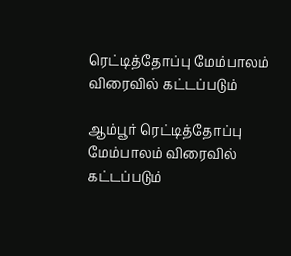ரெட்டித்தோப்பு மேம்பாலம் விரைவில் கட்டப்படும்

ஆம்பூர் ரெட்டித்தோப்பு மேம்பாலம் விரைவில் கட்டப்படும்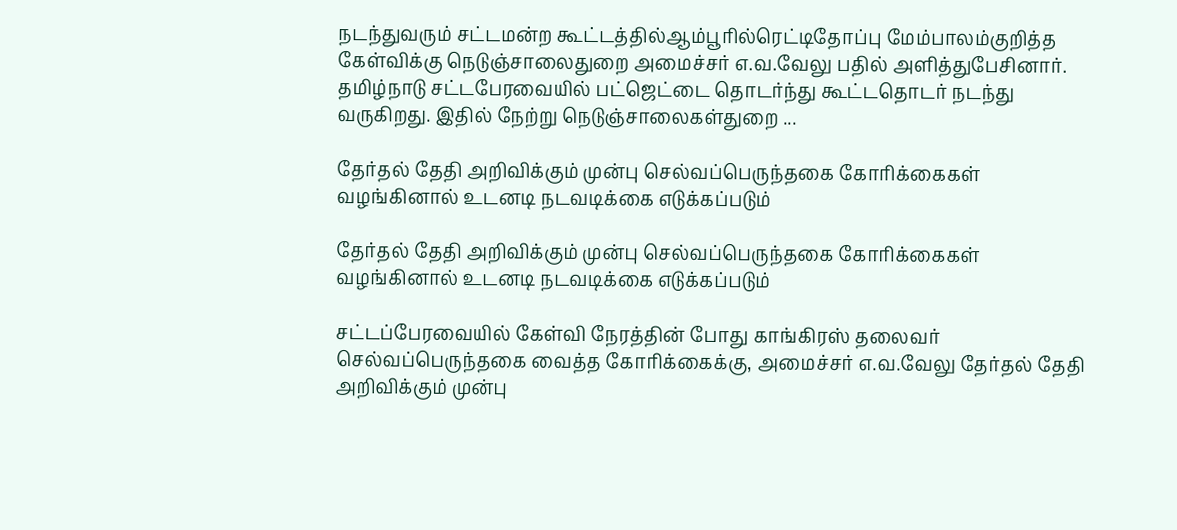நடந்துவரும் சட்டமன்ற கூட்டத்தில்ஆம்பூரில்ரெட்டிதோப்பு மேம்பாலம்குறித்த கேள்விக்கு நெடுஞ்சாலைதுறை அமைச்சர் எ.வ.வேலு பதில் அளித்துபேசினார். தமிழ்நாடு சட்டபேரவையில் பட்ஜெட்டை தொடர்ந்து கூட்டதொடர் நடந்து வருகிறது. இதில் நேற்று நெடுஞ்சாலைகள்துறை ...

தேர்தல் தேதி அறிவிக்கும் முன்பு செல்வப்பெருந்தகை கோரிக்கைகள் வழங்கினால் உடனடி நடவடிக்கை எடுக்கப்படும்

தேர்தல் தேதி அறிவிக்கும் முன்பு செல்வப்பெருந்தகை கோரிக்கைகள் வழங்கினால் உடனடி நடவடிக்கை எடுக்கப்படும்

சட்டப்பேரவையில் கேள்வி நேரத்தின் போது காங்கிரஸ் தலைவர் செல்வப்பெருந்தகை வைத்த கோரிக்கைக்கு, அமைச்சர் எ.வ.வேலு தேர்தல் தேதி அறிவிக்கும் முன்பு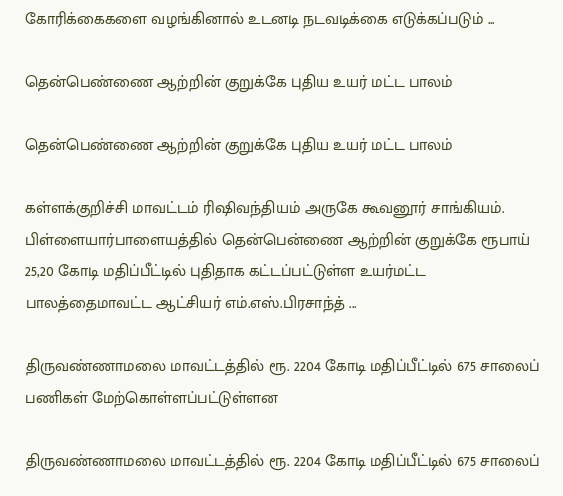கோரிக்கைகளை வழங்கினால் உடனடி நடவடிக்கை எடுக்கப்படும் ...

தென்பெண்ணை ஆற்றின் குறுக்கே புதிய உயர் மட்ட பாலம்

தென்பெண்ணை ஆற்றின் குறுக்கே புதிய உயர் மட்ட பாலம்

கள்ளக்குறிச்சி மாவட்டம் ரிஷிவந்தியம் அருகே கூவனூர் சாங்கியம். பிள்ளையார்பாளையத்தில் தென்பென்ணை ஆற்றின் குறுக்கே ரூபாய் 25,20 கோடி மதிப்பீட்டில் புதிதாக கட்டப்பட்டுள்ள உயர்மட்ட பாலத்தைமாவட்ட ஆட்சியர் எம்.எஸ்.பிரசாந்த் ...

திருவண்ணாமலை மாவட்டத்தில் ரூ. 2204 கோடி மதிப்பீட்டில் 675 சாலைப் பணிகள் மேற்கொள்ளப்பட்டுள்ளன

திருவண்ணாமலை மாவட்டத்தில் ரூ. 2204 கோடி மதிப்பீட்டில் 675 சாலைப்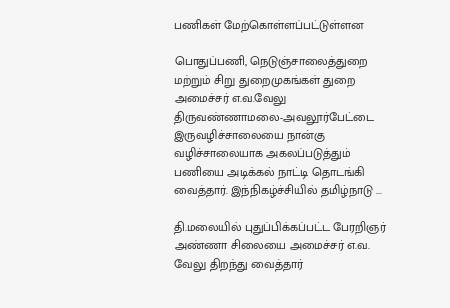பணிகள் மேற்கொள்ளப்பட்டுள்ளன

பொதுப்பணி, நெடுஞ்சாலைத்துறை மற்றும் சிறு துறைமுகங்கள் துறை அமைச்சர் எ.வ.வேலு திருவண்ணாமலை-அவலூர்பேட்டை இருவழிச்சாலையை நான்கு வழிச்சாலையாக அகலப்படுத்தும் பணியை அடிக்கல் நாட்டி தொடங்கி வைத்தார். இந்நிகழ்ச்சியில் தமிழ்நாடு ...

தி.மலையில் புதுப்பிக்கப்பட்ட பேரறிஞர் அண்ணா சிலையை அமைச்சர் எ.வ. வேலு திறந்து வைத்தார்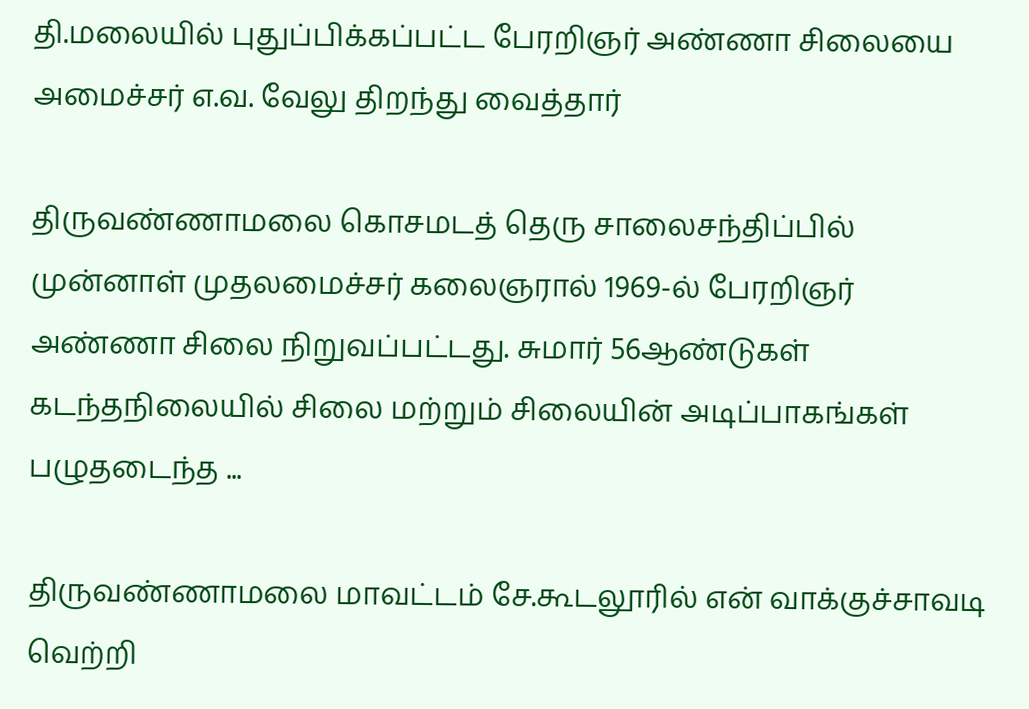தி.மலையில் புதுப்பிக்கப்பட்ட பேரறிஞர் அண்ணா சிலையை அமைச்சர் எ.வ. வேலு திறந்து வைத்தார்

திருவண்ணாமலை கொசமடத் தெரு சாலைசந்திப்பில் முன்னாள் முதலமைச்சர் கலைஞரால் 1969-ல் பேரறிஞர் அண்ணா சிலை நிறுவப்பட்டது. சுமார் 56ஆண்டுகள் கடந்தநிலையில் சிலை மற்றும் சிலையின் அடிப்பாகங்கள் பழுதடைந்த ...

திருவண்ணாமலை மாவட்டம் சே.கூடலூரில் என் வாக்குச்சாவடி வெற்றி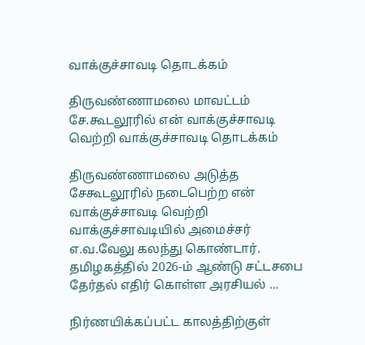வாக்குச்சாவடி தொடக்கம்

திருவண்ணாமலை மாவட்டம் சே.கூடலூரில் என் வாக்குச்சாவடி வெற்றி வாக்குச்சாவடி தொடக்கம்

திருவண்ணாமலை அடுத்த சேகூடலூரில் நடைபெற்ற என் வாக்குச்சாவடி வெற்றி வாக்குச்சாவடியில் அமைச்சர் எ.வ.வேலு கலந்து கொண்டார். தமிழகத்தில் 2026-ம் ஆண்டு சட்டசபை தேர்தல் எதிர் கொள்ள அரசியல் ...

நிர்ணயிக்கப்பட்ட காலத்திற்குள்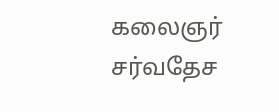கலைஞர் சர்வதேச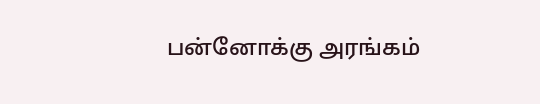பன்னோக்கு அரங்கம்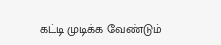கட்டி முடிக்க வேண்டும்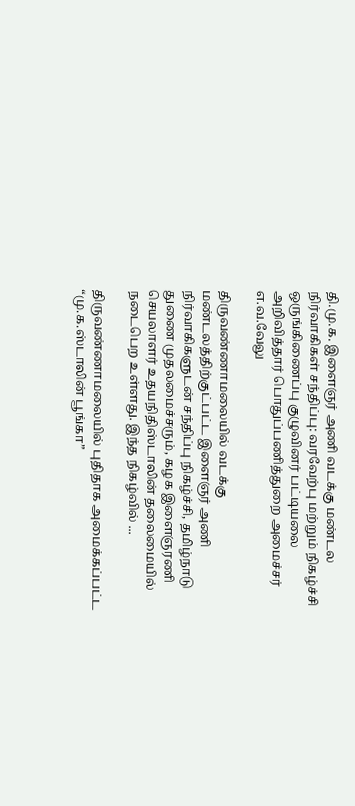தி.மு.க. இளைஞர் அணி வடக்கு மண்டல நிர்வாகிகள் சந்திப்பு: வரவேற்பு மற்றும் நிகழ்ச்சி ஒருங்கிணைப்பு குழுவினர் பட்டியலை அறிவித்தார் பொதுப்பணித்துறை அமைச்சர் எ.வ.வேலு

திருவண்ணாமலையில் வடக்கு மண்டலத்திற்குட்பட்ட இளைஞர் அணி நிர்வாகிகளுடன் சந்திப்பு நிகழ்ச்சி, தமிழ்நாடு துணை முதலமைச்சரும், கழக இளைஞரணி செயலாளர் உதயநிதிஸ்டாலின் தலைமையில் நடைபெற உள்ளது. இந்த நிகழ்வில் ...

திருவண்ணாமலையில் புதிதாக அமைக்கப்பட்ட “மு.க.ஸ்டாலின் பூங்கா”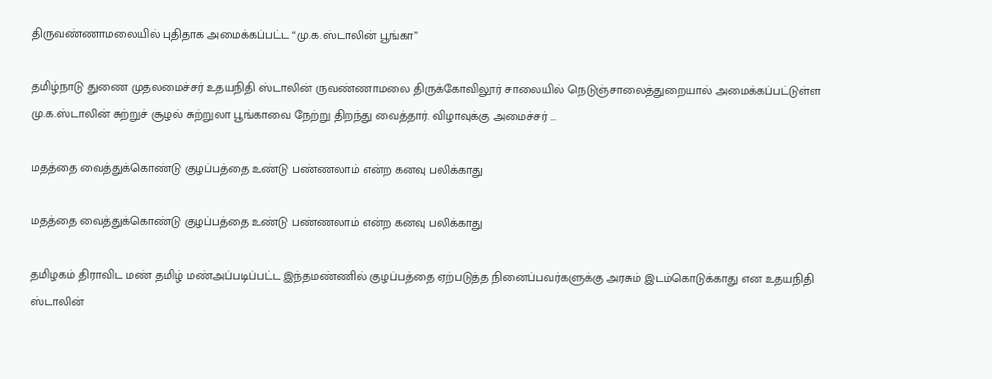திருவண்ணாமலையில் புதிதாக அமைக்கப்பட்ட “மு.க.ஸ்டாலின் பூங்கா”

தமிழ்நாடு துணை முதலமைச்சர் உதயநிதி ஸ்டாலின் ருவண்ணாமலை திருக்கோவிலூர் சாலையில் நெடுஞ்சாலைத்துறையால் அமைக்கப்பட்டுள்ள மு.க.ஸ்டாலின் சுற்றுச் சூழல் சுற்றுலா பூங்காவை நேற்று திறந்து வைத்தார். விழாவுக்கு அமைச்சர் ...

மதத்தை வைத்துக்கொண்டு குழப்பத்தை உண்டு பண்ணலாம் என்ற கனவு பலிக்காது

மதத்தை வைத்துக்கொண்டு குழப்பத்தை உண்டு பண்ணலாம் என்ற கனவு பலிக்காது

தமிழகம் திராவிட மண் தமிழ் மண்அப்படிப்பட்ட இந்தமண்ணில் குழப்பத்தை ஏற்படுத்த நினைப்பவர்களுக்கு அரசும் இடம்கொடுக்காது என உதயநிதி ஸ்டாலின்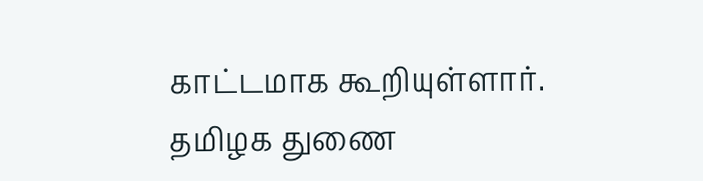காட்டமாக கூறியுள்ளார். தமிழக துணை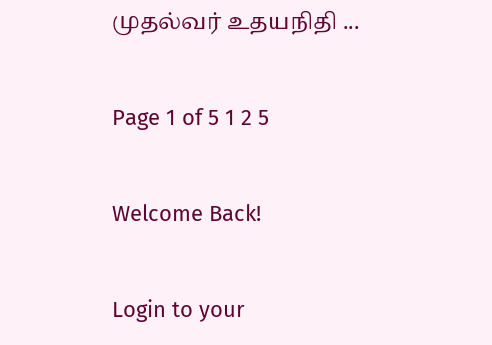முதல்வர் உதயநிதி ...

Page 1 of 5 1 2 5

Welcome Back!

Login to your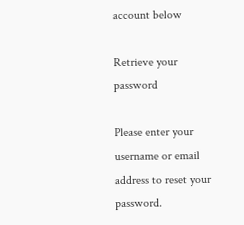account below

Retrieve your password

Please enter your username or email address to reset your password.